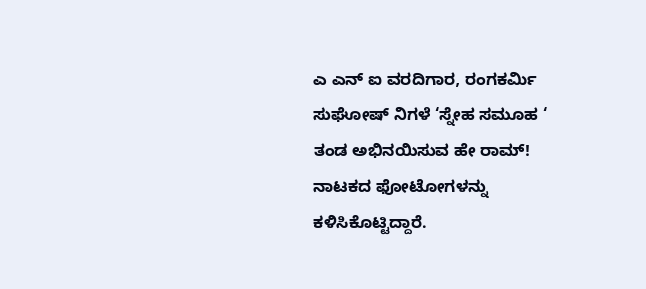ಎ ಎನ್ ಐ ವರದಿಗಾರ, ರಂಗಕರ್ಮಿ ಸುಘೋಷ್ ನಿಗಳೆ ‘ಸ್ನೇಹ ಸಮೂಹ ‘ ತಂಡ ಅಭಿನಯಿಸುವ ಹೇ ರಾಮ್! ನಾಟಕದ ಫೋಟೋಗಳನ್ನು ಕಳಿಸಿಕೊಟ್ಟಿದ್ದಾರೆ.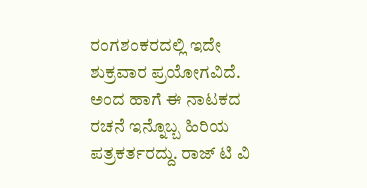ರಂಗಶಂಕರದಲ್ಲಿ ಇದೇ ಶುಕ್ರವಾರ ಪ್ರಯೋಗವಿದೆ.
ಅಂದ ಹಾಗೆ ಈ ನಾಟಕದ ರಚನೆ ಇನ್ನೊಬ್ಬ ಹಿರಿಯ ಪತ್ರಕರ್ತರದ್ದು. ರಾಜ್ ಟಿ ವಿ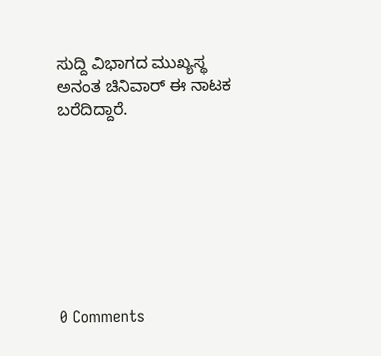ಸುದ್ದಿ ವಿಭಾಗದ ಮುಖ್ಯಸ್ಥ ಅನಂತ ಚಿನಿವಾರ್ ಈ ನಾಟಕ ಬರೆದಿದ್ದಾರೆ.








0 Comments